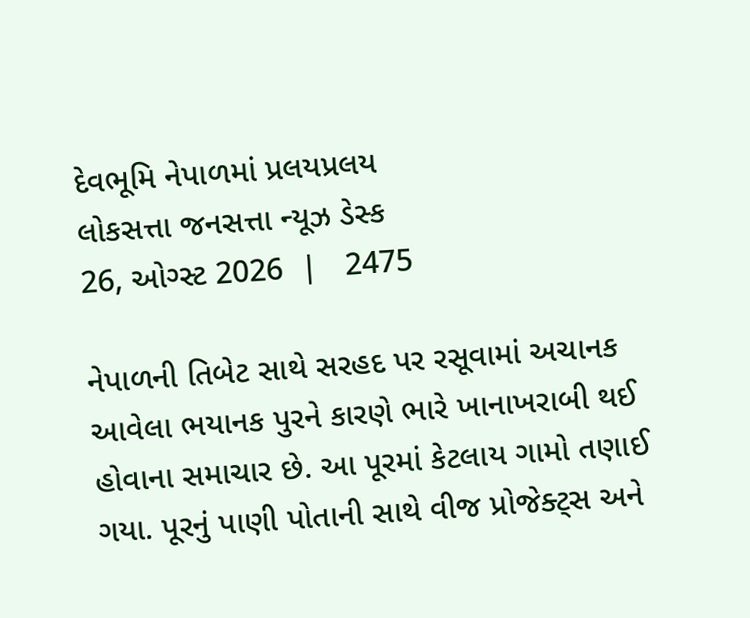દેવભૂમિ નેપાળમાં પ્રલયપ્રલય
લોકસત્તા જનસત્તા ન્યૂઝ ડેસ્ક
26, ઓગ્સ્ટ 2026  |   2475

નેપાળની તિબેટ સાથે સરહદ પર રસૂવામાં અચાનક આવેલા ભયાનક પુરને કારણે ભારે ખાનાખરાબી થઈ હોવાના સમાચાર છે. આ પૂરમાં કેટલાય ગામો તણાઈ ગયા. પૂરનું પાણી પોતાની સાથે વીજ પ્રોજેક્ટ્સ અને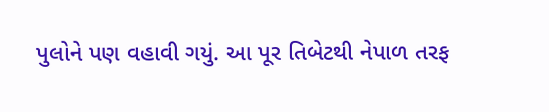પુલોને પણ વહાવી ગયું. આ પૂર તિબેટથી નેપાળ તરફ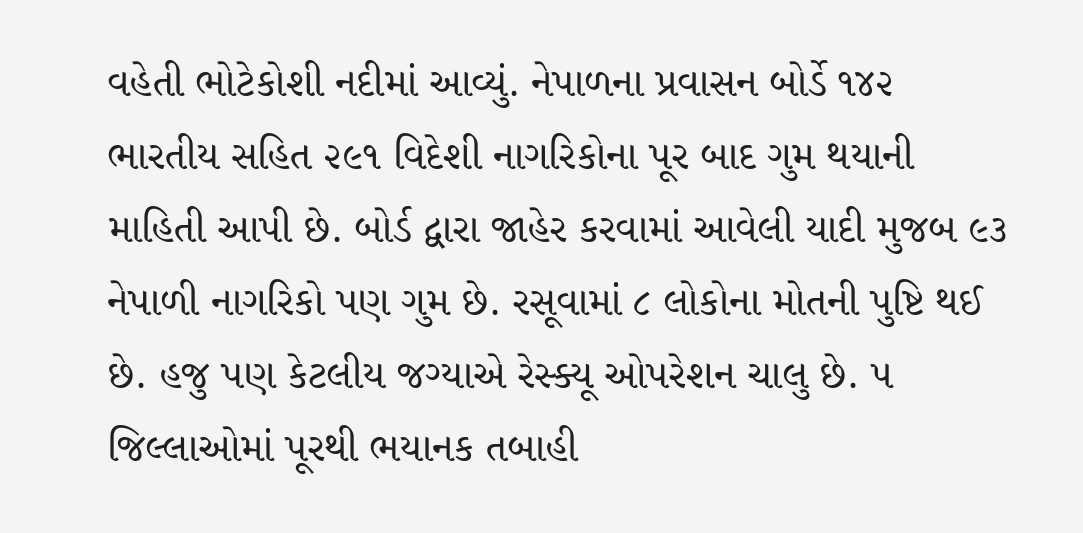વહેતી ભોટેકોશી નદીમાં આવ્યું. નેપાળના પ્રવાસન બોર્ડે ૧૪૨ ભારતીય સહિત ૨૯૧ વિદેશી નાગરિકોના પૂર બાદ ગુમ થયાની માહિતી આપી છે. બોર્ડ દ્વારા જાહેર કરવામાં આવેલી યાદી મુજબ ૯૩ નેપાળી નાગરિકો પણ ગુમ છે. રસૂવામાં ૮ લોકોના મોતની પુષ્ટિ થઈ છે. હજુ પણ કેટલીય જગ્યાએ રેસ્ક્યૂ ઓપરેશન ચાલુ છે. ૫ જિલ્લાઓમાં પૂરથી ભયાનક તબાહી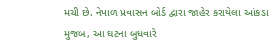મચી છે. નેપાળ પ્રવાસન બોર્ડ દ્વારા જાહેર કરાયેલા આંકડા મુજબ, આ ઘટના બુધવારે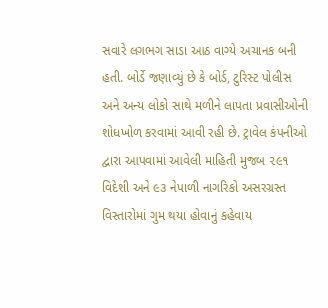સવારે લગભગ સાડા આઠ વાગ્યે અચાનક બની હતી. બોર્ડે જણાવ્યું છે કે બોર્ડ, ટુરિસ્ટ પોલીસ અને અન્ય લોકો સાથે મળીને લાપતા પ્રવાસીઓની શોધખોળ કરવામાં આવી રહી છે. ટ્રાવેલ કંપનીઓ દ્વારા આપવામાં આવેલી માહિતી મુજબ ૨૯૧ વિદેશી અને ૯૩ નેપાળી નાગરિકો અસરગ્રસ્ત વિસ્તારોમાં ગુમ થયા હોવાનું કહેવાય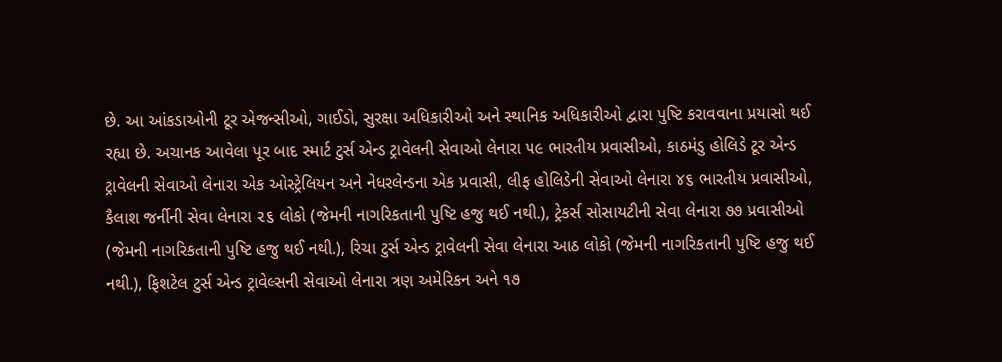છે. આ આંકડાઓની ટૂર એજન્સીઓ, ગાઈડો, સુરક્ષા અધિકારીઓ અને સ્થાનિક અધિકારીઓ દ્વારા પુષ્ટિ કરાવવાના પ્રયાસો થઈ રહ્યા છે. અચાનક આવેલા પૂર બાદ સ્માર્ટ ટુર્સ એન્ડ ટ્રાવેલની સેવાઓ લેનારા ૫૯ ભારતીય પ્રવાસીઓ, કાઠમંડુ હોલિડે ટૂર એન્ડ ટ્રાવેલની સેવાઓ લેનારા એક ઓસ્ટ્રેલિયન અને નેધરલેન્ડના એક પ્રવાસી, લીફ હોલિડેની સેવાઓ લેનારા ૪૬ ભારતીય પ્રવાસીઓ, કૈલાશ જર્નીની સેવા લેનારા ૨૬ લોકો (જેમની નાગરિકતાની પુષ્ટિ હજુ થઈ નથી.), ટ્રેકર્સ સોસાયટીની સેવા લેનારા ૭૭ પ્રવાસીઓ (જેમની નાગરિકતાની પુષ્ટિ હજુ થઈ નથી.), રિચા ટુર્સ એન્ડ ટ્રાવેલની સેવા લેનારા આઠ લોકો (જેમની નાગરિકતાની પુષ્ટિ હજુ થઈ નથી.), ફિશટેલ ટુર્સ એન્ડ ટ્રાવેલ્સની સેવાઓ લેનારા ત્રણ અમેરિકન અને ૧૭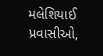મલેશિયાઈ પ્રવાસીઓ,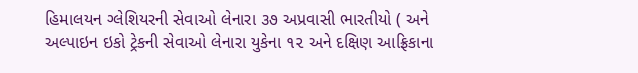હિમાલયન ગ્લેશિયરની સેવાઓ લેનારા ૩૭ અપ્રવાસી ભારતીયો ( અને અલ્પાઇન ઇકો ટ્રેકની સેવાઓ લેનારા યુકેના ૧૨ અને દક્ષિણ આફ્રિકાના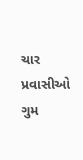ચાર પ્રવાસીઓ ગુમ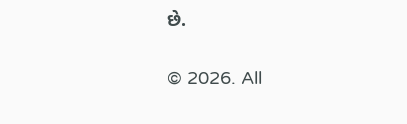છે.

© 2026. All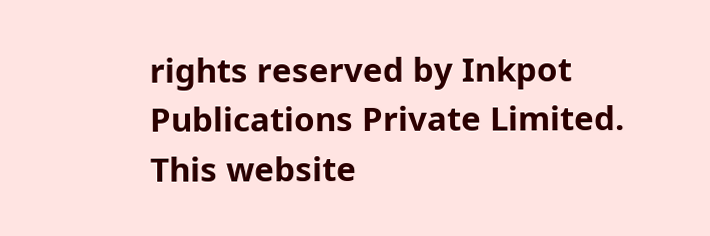rights reserved by Inkpot Publications Private Limited.
This website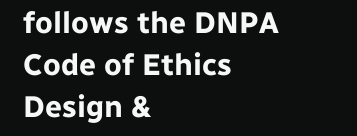follows the DNPA Code of Ethics
Design &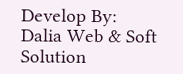Develop By:
Dalia Web & Soft Solution